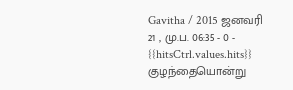Gavitha / 2015 ஜனவரி 21 , மு.ப. 06:35 - 0 - {{hitsCtrl.values.hits}}
குழந்தையொன்று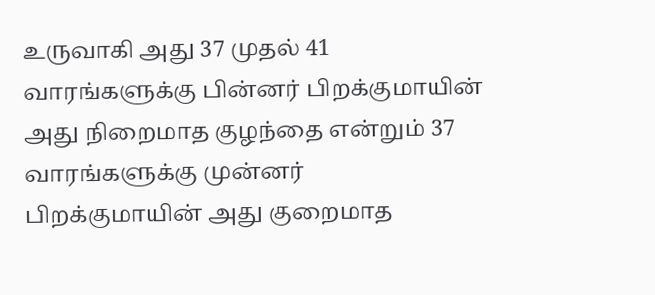உருவாகி அது 37 முதல் 41 வாரங்களுக்கு பின்னர் பிறக்குமாயின் அது நிறைமாத குழந்தை என்றும் 37 வாரங்களுக்கு முன்னர் பிறக்குமாயின் அது குறைமாத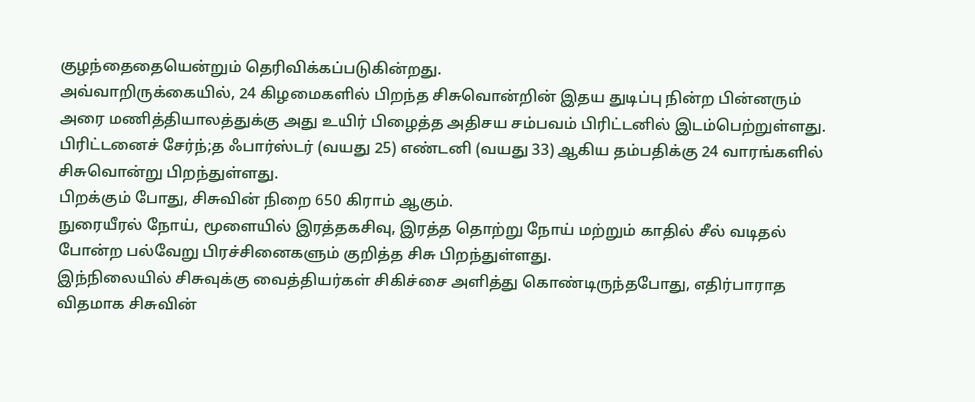குழந்தைதையென்றும் தெரிவிக்கப்படுகின்றது.
அவ்வாறிருக்கையில், 24 கிழமைகளில் பிறந்த சிசுவொன்றின் இதய துடிப்பு நின்ற பின்னரும் அரை மணித்தியாலத்துக்கு அது உயிர் பிழைத்த அதிசய சம்பவம் பிரிட்டனில் இடம்பெற்றுள்ளது.
பிரிட்டனைச் சேர்ந்;த ஃபார்ஸ்டர் (வயது 25) எண்டனி (வயது 33) ஆகிய தம்பதிக்கு 24 வாரங்களில் சிசுவொன்று பிறந்துள்ளது.
பிறக்கும் போது, சிசுவின் நிறை 650 கிராம் ஆகும்.
நுரையீரல் நோய், மூளையில் இரத்தகசிவு, இரத்த தொற்று நோய் மற்றும் காதில் சீல் வடிதல் போன்ற பல்வேறு பிரச்சினைகளும் குறித்த சிசு பிறந்துள்ளது.
இந்நிலையில் சிசுவுக்கு வைத்தியர்கள் சிகிச்சை அளித்து கொண்டிருந்தபோது, எதிர்பாராத விதமாக சிசுவின்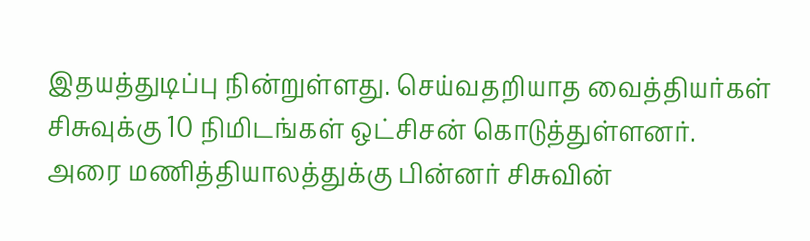இதயத்துடிப்பு நின்றுள்ளது. செய்வதறியாத வைத்தியர்கள் சிசுவுக்கு 10 நிமிடங்கள் ஒட்சிசன் கொடுத்துள்ளனர்.
அரை மணித்தியாலத்துக்கு பின்னர் சிசுவின்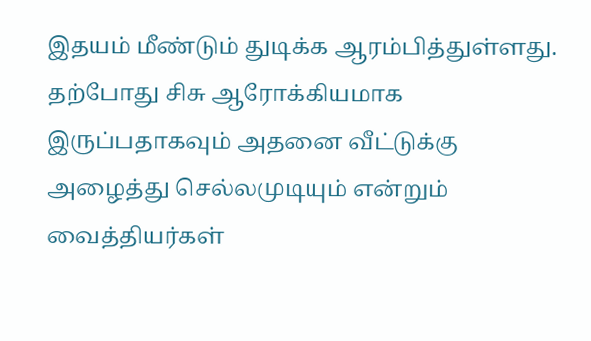இதயம் மீண்டும் துடிக்க ஆரம்பித்துள்ளது.
தற்போது சிசு ஆரோக்கியமாக இருப்பதாகவும் அதனை வீட்டுக்கு அழைத்து செல்லமுடியும் என்றும் வைத்தியர்கள்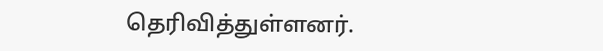தெரிவித்துள்ளனர்.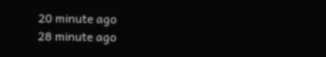20 minute ago
28 minute ago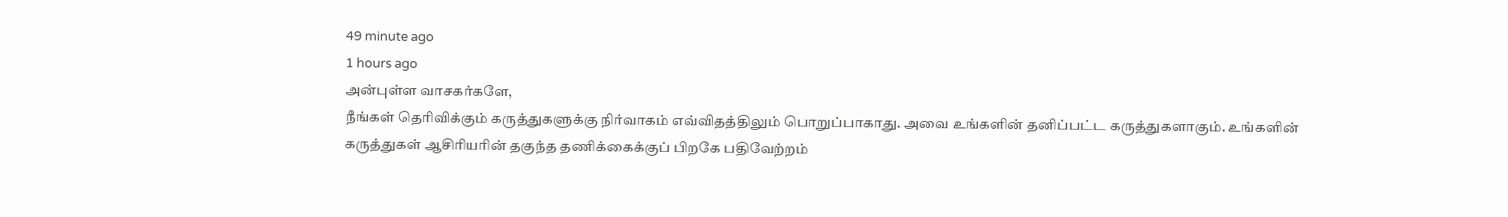49 minute ago
1 hours ago
அன்புள்ள வாசகர்களே,
நீங்கள் தெரிவிக்கும் கருத்துகளுக்கு நிர்வாகம் எவ்விதத்திலும் பொறுப்பாகாது. அவை உங்களின் தனிப்பட்ட கருத்துகளாகும். உங்களின் கருத்துகள் ஆசிரியரின் தகுந்த தணிக்கைக்குப் பிறகே பதிவேற்றம்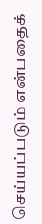செய்யப்படும் என்பதைக்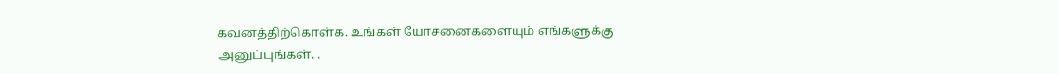கவனத்திற்கொள்க. உங்கள் யோசனைகளையும் எங்களுக்கு அனுப்புங்கள். .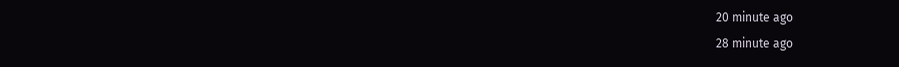20 minute ago
28 minute ago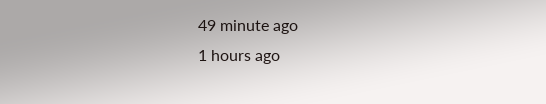49 minute ago
1 hours ago